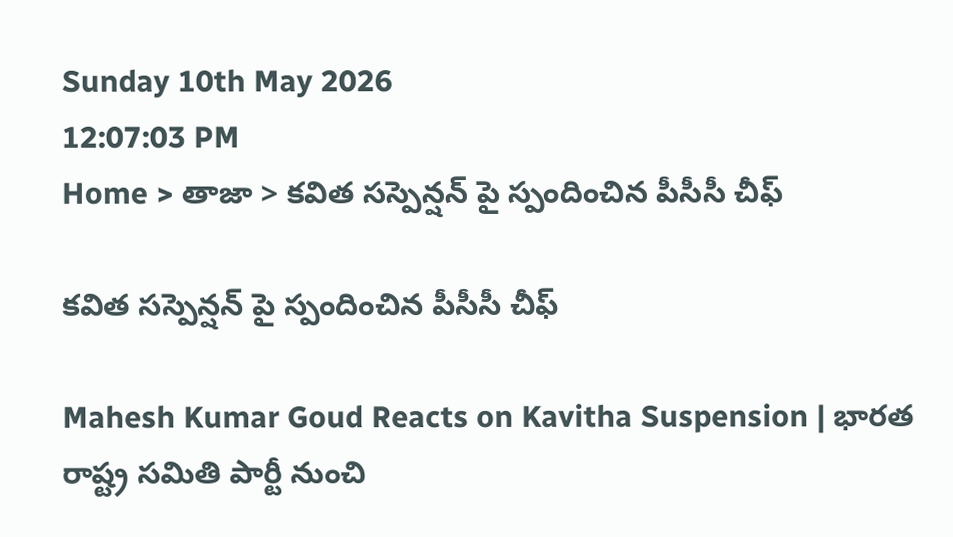Sunday 10th May 2026
12:07:03 PM
Home > తాజా > కవిత సస్పెన్షన్ పై స్పందించిన పీసీసీ చీఫ్

కవిత సస్పెన్షన్ పై స్పందించిన పీసీసీ చీఫ్

Mahesh Kumar Goud Reacts on Kavitha Suspension | భారత రాష్ట్ర సమితి పార్టీ నుంచి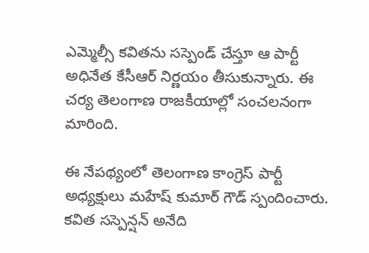ఎమ్మెల్సీ కవితను సస్పెండ్ చేస్తూ ఆ పార్టీ అధినేత కేసీఆర్ నిర్ణయం తీసుకున్నారు. ఈ చర్య తెలంగాణ రాజకీయాల్లో సంచలనంగా మారింది.

ఈ నేపథ్యంలో తెలంగాణ కాంగ్రెస్ పార్టీ అధ్యక్షులు మహేష్ కుమార్ గౌడ్ స్పందించారు. కవిత సస్పెన్షన్ అనేది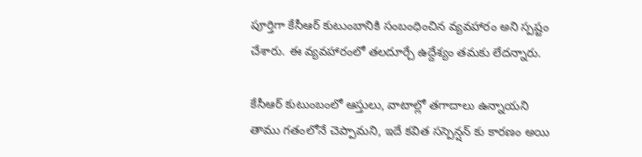పూర్తిగా కేసీఆర్ కుటుంబానికి సంబంధించిన వ్యవహారం అని స్పష్టం చేశారు. ఈ వ్యవహారంలో తలదూర్చే ఉద్దేశ్యం తమకు లేదన్నారు.

కేసీఆర్ కుటుంబంలో ఆస్తులు, వాటాల్లో తగాదాలు ఉన్నాయని తాము గతంలోనే చెప్పామని, ఇదే కవిత సస్పెన్షన్ కు కారణం అయి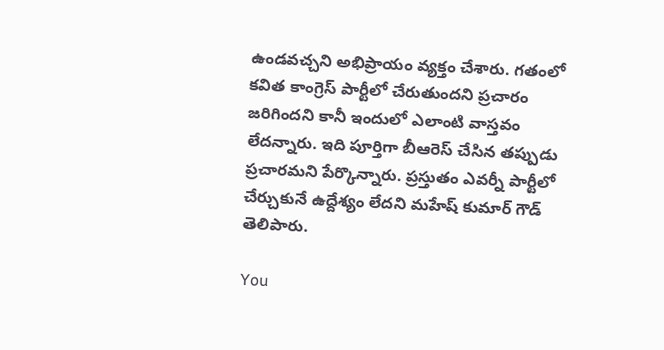ఉండవచ్చని అభిప్రాయం వ్యక్తం చేశారు. గతంలో కవిత కాంగ్రెస్ పార్టీలో చేరుతుందని ప్రచారం జరిగిందని కానీ ఇందులో ఎలాంటి వాస్తవం లేదన్నారు. ఇది పూర్తిగా బీఆరెస్ చేసిన తప్పుడు ప్రచారమని పేర్కొన్నారు. ప్రస్తుతం ఎవర్నీ పార్టీలో చేర్చుకునే ఉద్దేశ్యం లేదని మహేష్ కుమార్ గౌడ్ తెలిపారు.

You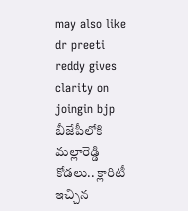may also like
dr preeti reddy gives clarity on joingin bjp
బీజేపీలోకి మల్లారెడ్డి కోడలు.. క్లారిటీ ఇచ్చిన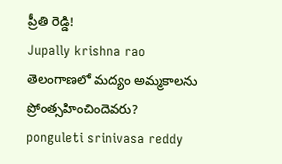ప్రీతి రెడ్డి!
Jupally krishna rao
తెలంగాణలో మ‌ద్యం అమ్మ‌కాల‌ను ప్రోంత్స‌హించిందెవ‌రు?
ponguleti srinivasa reddy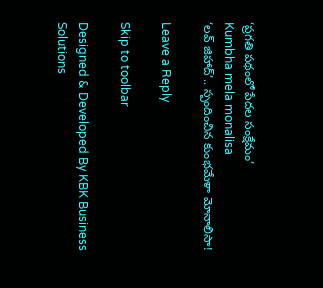‘ప్రగతి పథంలో పేదల సంక్షేమం’
Kumbha mela monalisa
‘లవ్ జిహాద్’.. స్పందించిన కుంభమేళా మోనాలిసా!

Leave a Reply

Skip to toolbar

Designed & Developed By KBK Business Solutions